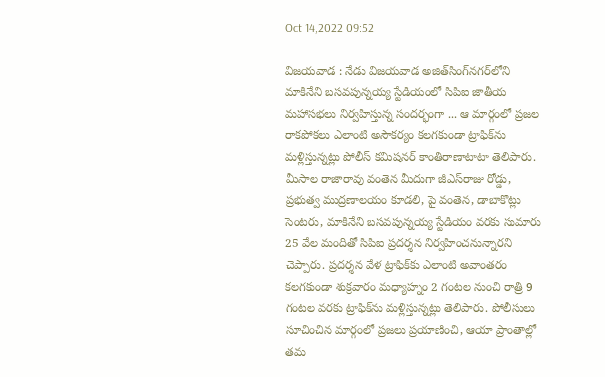Oct 14,2022 09:52

విజయవాడ : నేడు విజయవాడ అజిత్‌సింగ్‌నగర్‌లోని మాకినేని బసవపున్నయ్య స్టేడియంలో సిపిఐ జాతీయ మహాసభలు నిర్వహిస్తున్న సందర్భంగా ... ఆ మార్గంలో ప్రజల రాకపోకలు ఎలాంటి అసౌకర్యం కలగకుండా ట్రాఫిక్‌ను మళ్లిస్తున్నట్లు పోలీస్‌ కమిషనర్‌ కాంతిరాణాటాటా తెలిపారు. మీసాల రాజారావు వంతెన మీదుగా జీఎస్‌రాజు రోడ్డు, ప్రభుత్వ ముద్రణాలయం కూడలి, పై వంతెన, డాబాకొట్లు సెంటరు, మాకినేని బసవపున్నయ్య స్టేడియం వరకు సుమారు 25 వేల మందితో సిపిఐ ప్రదర్శన నిర్వహించనున్నారని చెప్పారు. ప్రదర్శన వేళ ట్రాఫిక్‌కు ఎలాంటి అవాంతరం కలగకుండా శుక్రవారం మధ్యాహ్నం 2 గంటల నుంచి రాత్రి 9 గంటల వరకు ట్రాఫిక్‌ను మళ్లిస్తున్నట్లు తెలిపారు. పోలీసులు సూచించిన మార్గంలో ప్రజలు ప్రయాణించి, ఆయా ప్రాంతాల్లో తమ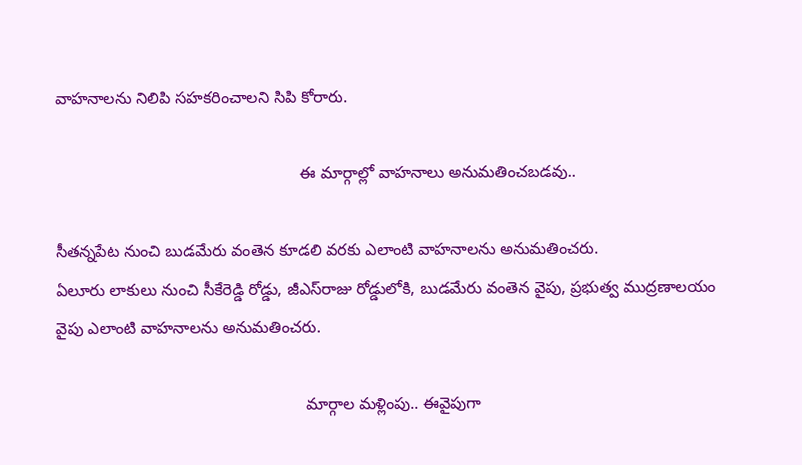వాహనాలను నిలిపి సహకరించాలని సిపి కోరారు.

                                                      ఈ మార్గాల్లో వాహనాలు అనుమతించబడవు..

సీతన్నపేట నుంచి బుడమేరు వంతెన కూడలి వరకు ఎలాంటి వాహనాలను అనుమతించరు.
ఏలూరు లాకులు నుంచి సీకేరెడ్డి రోడ్డు, జీఎస్‌రాజు రోడ్డులోకి, బుడమేరు వంతెన వైపు, ప్రభుత్వ ముద్రణాలయం వైపు ఎలాంటి వాహనాలను అనుమతించరు.

                                                       మార్గాల మళ్లింపు.. ఈవైపుగా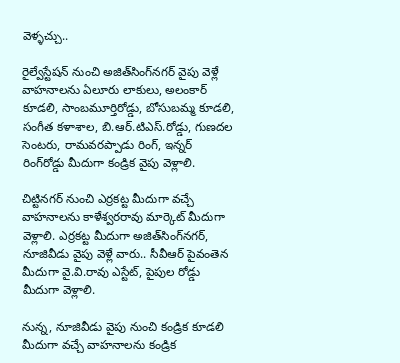వెళ్ళచ్చు..

రైల్వేస్టేషన్‌ నుంచి అజిత్‌సింగ్‌నగర్‌ వైపు వెళ్లే వాహనాలను ఏలూరు లాకులు, అలంకార్‌ కూడలి, సాంబమూర్తిరోడ్డు, బోసుబమ్మ కూడలి, సంగీత కళాశాల, బి.ఆర్‌.టిఎస్‌.రోడ్డు, గుణదల సెంటరు, రామవరప్పాడు రింగ్‌, ఇన్నర్‌ రింగ్‌రోడ్డు మీదుగా కండ్రిక వైపు వెళ్లాలి.

చిట్టినగర్‌ నుంచి ఎర్రకట్ట మీదుగా వచ్చే వాహనాలను కాళేశ్వరరావు మార్కెట్‌ మీదుగా వెళ్లాలి. ఎర్రకట్ట మీదుగా అజిత్‌సింగ్‌నగర్‌, నూజివీడు వైపు వెళ్లే వారు.. సీవీఆర్‌ పైవంతెన మీదుగా వై.వి.రావు ఎస్టేట్‌, పైపుల రోడ్డు మీదుగా వెళ్లాలి.

నున్న, నూజివీడు వైపు నుంచి కండ్రిక కూడలి మీదుగా వచ్చే వాహనాలను కండ్రిక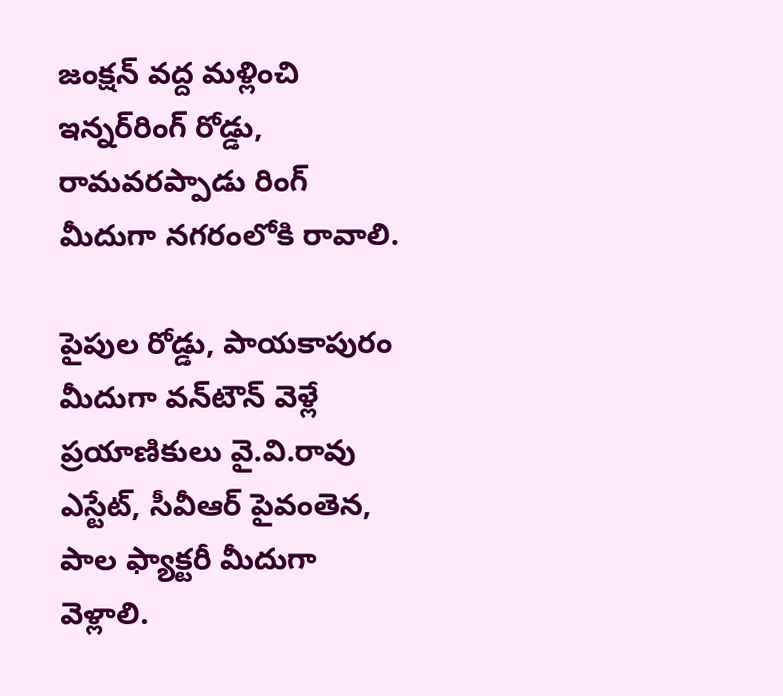జంక్షన్‌ వద్ద మళ్లించి ఇన్నర్‌రింగ్‌ రోడ్డు, రామవరప్పాడు రింగ్‌ మీదుగా నగరంలోకి రావాలి.

పైపుల రోడ్డు, పాయకాపురం మీదుగా వన్‌టౌన్‌ వెళ్లే ప్రయాణికులు వై.వి.రావు ఎస్టేట్‌, సీవీఆర్‌ పైవంతెన, పాల ఫ్యాక్టరీ మీదుగా వెళ్లాలి.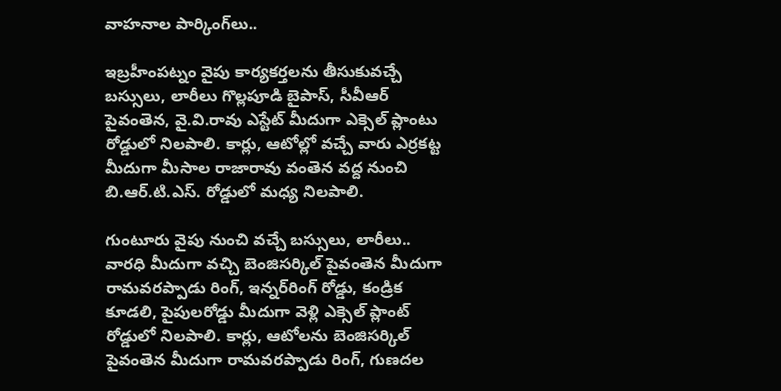వాహనాల పార్కింగ్‌లు..

ఇబ్రహీంపట్నం వైపు కార్యకర్తలను తీసుకువచ్చే బస్సులు, లారీలు గొల్లపూడి బైపాస్‌, సీవీఆర్‌ పైవంతెన, వై.వి.రావు ఎస్టేట్‌ మీదుగా ఎక్సెల్‌ ప్లాంటు రోడ్డులో నిలపాలి. కార్లు, ఆటోల్లో వచ్చే వారు ఎర్రకట్ట మీదుగా మీసాల రాజారావు వంతెన వద్ద నుంచి బి.ఆర్‌.టి.ఎస్‌. రోడ్డులో మధ్య నిలపాలి.

గుంటూరు వైపు నుంచి వచ్చే బస్సులు, లారీలు.. వారధి మీదుగా వచ్చి బెంజిసర్కిల్‌ పైవంతెన మీదుగా రామవరప్పాడు రింగ్‌, ఇన్నర్‌రింగ్‌ రోడ్డు, కండ్రిక కూడలి, పైపులరోడ్డు మీదుగా వెళ్లి ఎక్సెల్‌ ప్లాంట్‌ రోడ్డులో నిలపాలి. కార్లు, ఆటోలను బెంజిసర్కిల్‌ పైవంతెన మీదుగా రామవరప్పాడు రింగ్‌, గుణదల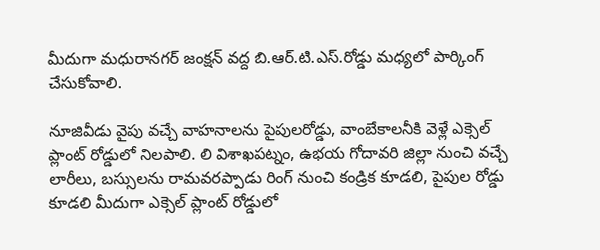మీదుగా మధురానగర్‌ జంక్షన్‌ వద్ద బి.ఆర్‌.టి.ఎస్‌.రోడ్డు మధ్యలో పార్కింగ్‌ చేసుకోవాలి.

నూజివీడు వైపు వచ్చే వాహనాలను పైపులరోడ్డు, వాంబేకాలనీకి వెళ్లే ఎక్సెల్‌ ప్లాంట్‌ రోడ్డులో నిలపాలి. లి విశాఖపట్నం, ఉభయ గోదావరి జిల్లా నుంచి వచ్చే లారీలు, బస్సులను రామవరప్పాడు రింగ్‌ నుంచి కండ్రిక కూడలి, పైపుల రోడ్డు కూడలి మీదుగా ఎక్సెల్‌ ప్లాంట్‌ రోడ్డులో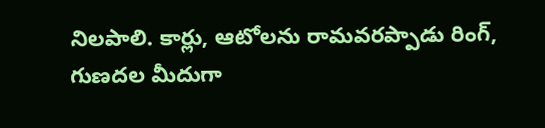నిలపాలి. కార్లు, ఆటోలను రామవరప్పాడు రింగ్‌, గుణదల మీదుగా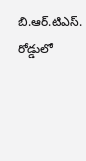బి.ఆర్‌.టిఎస్‌. రోడ్డులో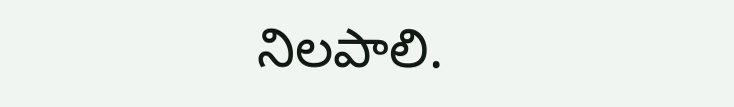నిలపాలి.